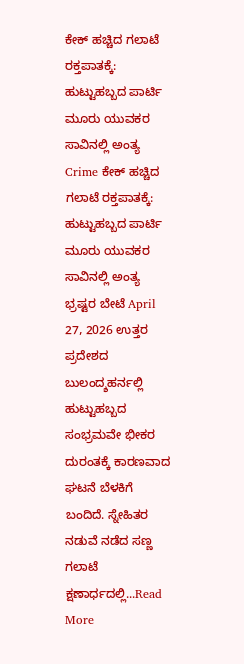ಕೇಕ್ ಹಚ್ಚಿದ ಗಲಾಟೆ ರಕ್ತಪಾತಕ್ಕೆ: ಹುಟ್ಟುಹಬ್ಬದ ಪಾರ್ಟಿ ಮೂರು ಯುವಕರ ಸಾವಿನಲ್ಲಿ ಅಂತ್ಯ Crime ಕೇಕ್ ಹಚ್ಚಿದ ಗಲಾಟೆ ರಕ್ತಪಾತಕ್ಕೆ: ಹುಟ್ಟುಹಬ್ಬದ ಪಾರ್ಟಿ ಮೂರು ಯುವಕರ ಸಾವಿನಲ್ಲಿ ಅಂತ್ಯ ಭ್ರಷ್ಟರ ಬೇಟೆ April 27, 2026 ಉತ್ತರ ಪ್ರದೇಶದ ಬುಲಂದ್ಶಹರ್ನಲ್ಲಿ ಹುಟ್ಟುಹಬ್ಬದ ಸಂಭ್ರಮವೇ ಭೀಕರ ದುರಂತಕ್ಕೆ ಕಾರಣವಾದ ಘಟನೆ ಬೆಳಕಿಗೆ ಬಂದಿದೆ. ಸ್ನೇಹಿತರ ನಡುವೆ ನಡೆದ ಸಣ್ಣ ಗಲಾಟೆ ಕ್ಷಣಾರ್ಧದಲ್ಲಿ...Read More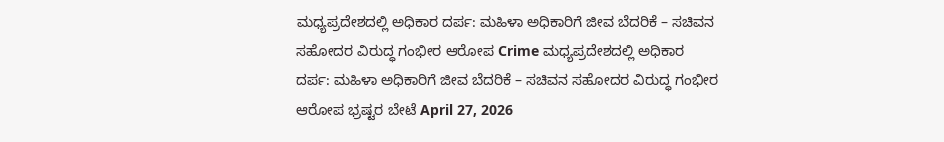ಮಧ್ಯಪ್ರದೇಶದಲ್ಲಿ ಅಧಿಕಾರ ದರ್ಪ: ಮಹಿಳಾ ಅಧಿಕಾರಿಗೆ ಜೀವ ಬೆದರಿಕೆ – ಸಚಿವನ ಸಹೋದರ ವಿರುದ್ಧ ಗಂಭೀರ ಆರೋಪ Crime ಮಧ್ಯಪ್ರದೇಶದಲ್ಲಿ ಅಧಿಕಾರ ದರ್ಪ: ಮಹಿಳಾ ಅಧಿಕಾರಿಗೆ ಜೀವ ಬೆದರಿಕೆ – ಸಚಿವನ ಸಹೋದರ ವಿರುದ್ಧ ಗಂಭೀರ ಆರೋಪ ಭ್ರಷ್ಟರ ಬೇಟೆ April 27, 2026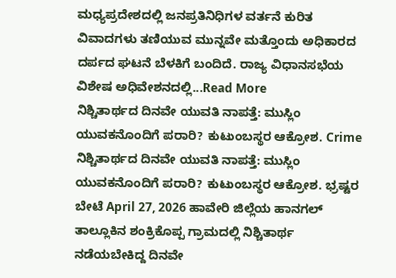ಮಧ್ಯಪ್ರದೇಶದಲ್ಲಿ ಜನಪ್ರತಿನಿಧಿಗಳ ವರ್ತನೆ ಕುರಿತ ವಿವಾದಗಳು ತಣಿಯುವ ಮುನ್ನವೇ ಮತ್ತೊಂದು ಅಧಿಕಾರದ ದರ್ಪದ ಘಟನೆ ಬೆಳಕಿಗೆ ಬಂದಿದೆ. ರಾಜ್ಯ ವಿಧಾನಸಭೆಯ ವಿಶೇಷ ಅಧಿವೇಶನದಲ್ಲಿ...Read More
ನಿಶ್ಚಿತಾರ್ಥದ ದಿನವೇ ಯುವತಿ ನಾಪತ್ತೆ: ಮುಸ್ಲಿಂ ಯುವಕನೊಂದಿಗೆ ಪರಾರಿ? ಕುಟುಂಬಸ್ಥರ ಆಕ್ರೋಶ. Crime ನಿಶ್ಚಿತಾರ್ಥದ ದಿನವೇ ಯುವತಿ ನಾಪತ್ತೆ: ಮುಸ್ಲಿಂ ಯುವಕನೊಂದಿಗೆ ಪರಾರಿ? ಕುಟುಂಬಸ್ಥರ ಆಕ್ರೋಶ. ಭ್ರಷ್ಟರ ಬೇಟೆ April 27, 2026 ಹಾವೇರಿ ಜಿಲ್ಲೆಯ ಹಾನಗಲ್ ತಾಲ್ಲೂಕಿನ ಶಂಕ್ರಿಕೊಪ್ಪ ಗ್ರಾಮದಲ್ಲಿ ನಿಶ್ಚಿತಾರ್ಥ ನಡೆಯಬೇಕಿದ್ದ ದಿನವೇ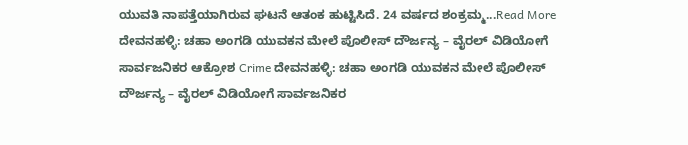ಯುವತಿ ನಾಪತ್ತೆಯಾಗಿರುವ ಘಟನೆ ಆತಂಕ ಹುಟ್ಟಿಸಿದೆ. 24 ವರ್ಷದ ಶಂಕ್ರಮ್ಮ...Read More
ದೇವನಹಳ್ಳಿ: ಚಹಾ ಅಂಗಡಿ ಯುವಕನ ಮೇಲೆ ಪೊಲೀಸ್ ದೌರ್ಜನ್ಯ – ವೈರಲ್ ವಿಡಿಯೋಗೆ ಸಾರ್ವಜನಿಕರ ಆಕ್ರೋಶ Crime ದೇವನಹಳ್ಳಿ: ಚಹಾ ಅಂಗಡಿ ಯುವಕನ ಮೇಲೆ ಪೊಲೀಸ್ ದೌರ್ಜನ್ಯ – ವೈರಲ್ ವಿಡಿಯೋಗೆ ಸಾರ್ವಜನಿಕರ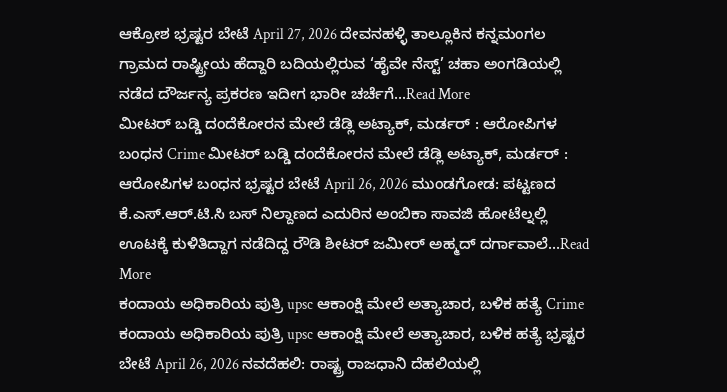ಆಕ್ರೋಶ ಭ್ರಷ್ಟರ ಬೇಟೆ April 27, 2026 ದೇವನಹಳ್ಳಿ ತಾಲ್ಲೂಕಿನ ಕನ್ನಮಂಗಲ ಗ್ರಾಮದ ರಾಷ್ಟ್ರೀಯ ಹೆದ್ದಾರಿ ಬದಿಯಲ್ಲಿರುವ ‘ಹೈವೇ ನೆಸ್ಟ್’ ಚಹಾ ಅಂಗಡಿಯಲ್ಲಿ ನಡೆದ ದೌರ್ಜನ್ಯ ಪ್ರಕರಣ ಇದೀಗ ಭಾರೀ ಚರ್ಚೆಗೆ...Read More
ಮೀಟರ್ ಬಡ್ಡಿ ದಂದೆಕೋರನ ಮೇಲೆ ಡೆಡ್ಲಿ ಅಟ್ಯಾಕ್, ಮರ್ಡರ್ : ಆರೋಪಿಗಳ ಬಂಧನ Crime ಮೀಟರ್ ಬಡ್ಡಿ ದಂದೆಕೋರನ ಮೇಲೆ ಡೆಡ್ಲಿ ಅಟ್ಯಾಕ್, ಮರ್ಡರ್ : ಆರೋಪಿಗಳ ಬಂಧನ ಭ್ರಷ್ಟರ ಬೇಟೆ April 26, 2026 ಮುಂಡಗೋಡ: ಪಟ್ಟಣದ ಕೆ.ಎಸ್.ಆರ್.ಟಿ.ಸಿ ಬಸ್ ನಿಲ್ದಾಣದ ಎದುರಿನ ಅಂಬಿಕಾ ಸಾವಜಿ ಹೋಟೆಲ್ನಲ್ಲಿ ಊಟಕ್ಕೆ ಕುಳಿತಿದ್ದಾಗ ನಡೆದಿದ್ದ ರೌಡಿ ಶೀಟರ್ ಜಮೀರ್ ಅಹ್ಮದ್ ದರ್ಗಾವಾಲೆ...Read More
ಕಂದಾಯ ಅಧಿಕಾರಿಯ ಪುತ್ರಿ upsc ಆಕಾಂಕ್ಷಿ ಮೇಲೆ ಅತ್ಯಾಚಾರ, ಬಳಿಕ ಹತ್ಯೆ Crime ಕಂದಾಯ ಅಧಿಕಾರಿಯ ಪುತ್ರಿ upsc ಆಕಾಂಕ್ಷಿ ಮೇಲೆ ಅತ್ಯಾಚಾರ, ಬಳಿಕ ಹತ್ಯೆ ಭ್ರಷ್ಟರ ಬೇಟೆ April 26, 2026 ನವದೆಹಲಿ: ರಾಷ್ಟ್ರ ರಾಜಧಾನಿ ದೆಹಲಿಯಲ್ಲಿ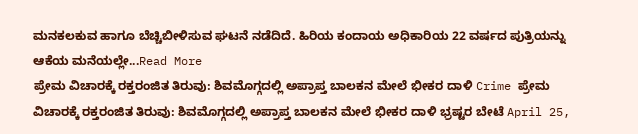ಮನಕಲಕುವ ಹಾಗೂ ಬೆಚ್ಚಿಬೀಳಿಸುವ ಘಟನೆ ನಡೆದಿದೆ. ಹಿರಿಯ ಕಂದಾಯ ಅಧಿಕಾರಿಯ 22 ವರ್ಷದ ಪುತ್ರಿಯನ್ನು ಆಕೆಯ ಮನೆಯಲ್ಲೇ...Read More
ಪ್ರೇಮ ವಿಚಾರಕ್ಕೆ ರಕ್ತರಂಜಿತ ತಿರುವು: ಶಿವಮೊಗ್ಗದಲ್ಲಿ ಅಪ್ರಾಪ್ತ ಬಾಲಕನ ಮೇಲೆ ಭೀಕರ ದಾಳಿ Crime ಪ್ರೇಮ ವಿಚಾರಕ್ಕೆ ರಕ್ತರಂಜಿತ ತಿರುವು: ಶಿವಮೊಗ್ಗದಲ್ಲಿ ಅಪ್ರಾಪ್ತ ಬಾಲಕನ ಮೇಲೆ ಭೀಕರ ದಾಳಿ ಭ್ರಷ್ಟರ ಬೇಟೆ April 25,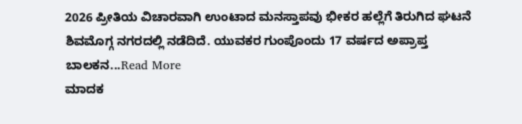2026 ಪ್ರೀತಿಯ ವಿಚಾರವಾಗಿ ಉಂಟಾದ ಮನಸ್ತಾಪವು ಭೀಕರ ಹಲ್ಲೆಗೆ ತಿರುಗಿದ ಘಟನೆ ಶಿವಮೊಗ್ಗ ನಗರದಲ್ಲಿ ನಡೆದಿದೆ. ಯುವಕರ ಗುಂಪೊಂದು 17 ವರ್ಷದ ಅಪ್ರಾಪ್ತ ಬಾಲಕನ...Read More
ಮಾದಕ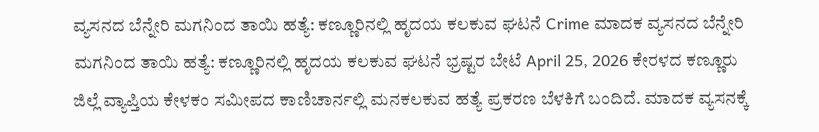ವ್ಯಸನದ ಬೆನ್ನೇರಿ ಮಗನಿಂದ ತಾಯಿ ಹತ್ಯೆ: ಕಣ್ಣೂರಿನಲ್ಲಿ ಹೃದಯ ಕಲಕುವ ಘಟನೆ Crime ಮಾದಕ ವ್ಯಸನದ ಬೆನ್ನೇರಿ ಮಗನಿಂದ ತಾಯಿ ಹತ್ಯೆ: ಕಣ್ಣೂರಿನಲ್ಲಿ ಹೃದಯ ಕಲಕುವ ಘಟನೆ ಭ್ರಷ್ಟರ ಬೇಟೆ April 25, 2026 ಕೇರಳದ ಕಣ್ಣೂರು ಜಿಲ್ಲೆ ವ್ಯಾಪ್ತಿಯ ಕೇಳಕಂ ಸಮೀಪದ ಕಾಣಿಚಾರ್ನಲ್ಲಿ ಮನಕಲಕುವ ಹತ್ಯೆ ಪ್ರಕರಣ ಬೆಳಕಿಗೆ ಬಂದಿದೆ. ಮಾದಕ ವ್ಯಸನಕ್ಕೆ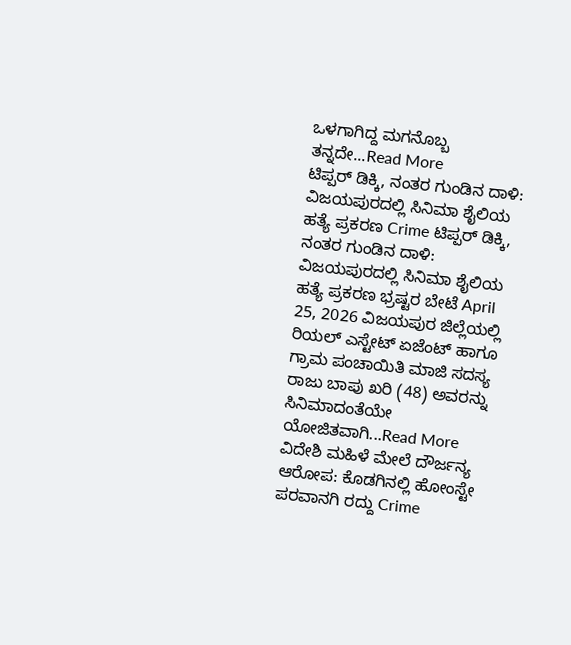ಒಳಗಾಗಿದ್ದ ಮಗನೊಬ್ಬ ತನ್ನದೇ...Read More
ಟಿಪ್ಪರ್ ಡಿಕ್ಕಿ, ನಂತರ ಗುಂಡಿನ ದಾಳಿ: ವಿಜಯಪುರದಲ್ಲಿ ಸಿನಿಮಾ ಶೈಲಿಯ ಹತ್ಯೆ ಪ್ರಕರಣ Crime ಟಿಪ್ಪರ್ ಡಿಕ್ಕಿ, ನಂತರ ಗುಂಡಿನ ದಾಳಿ: ವಿಜಯಪುರದಲ್ಲಿ ಸಿನಿಮಾ ಶೈಲಿಯ ಹತ್ಯೆ ಪ್ರಕರಣ ಭ್ರಷ್ಟರ ಬೇಟೆ April 25, 2026 ವಿಜಯಪುರ ಜಿಲ್ಲೆಯಲ್ಲಿ ರಿಯಲ್ ಎಸ್ಟೇಟ್ ಏಜೆಂಟ್ ಹಾಗೂ ಗ್ರಾಮ ಪಂಚಾಯಿತಿ ಮಾಜಿ ಸದಸ್ಯ ರಾಜು ಬಾಪು ಖರಿ (48) ಅವರನ್ನು ಸಿನಿಮಾದಂತೆಯೇ ಯೋಜಿತವಾಗಿ...Read More
ವಿದೇಶಿ ಮಹಿಳೆ ಮೇಲೆ ದೌರ್ಜನ್ಯ ಆರೋಪ: ಕೊಡಗಿನಲ್ಲಿ ಹೋಂಸ್ಟೇ ಪರವಾನಗಿ ರದ್ದು Crime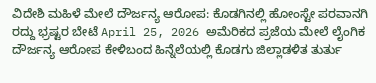ವಿದೇಶಿ ಮಹಿಳೆ ಮೇಲೆ ದೌರ್ಜನ್ಯ ಆರೋಪ: ಕೊಡಗಿನಲ್ಲಿ ಹೋಂಸ್ಟೇ ಪರವಾನಗಿ ರದ್ದು ಭ್ರಷ್ಟರ ಬೇಟೆ April 25, 2026 ಅಮೆರಿಕದ ಪ್ರಜೆಯ ಮೇಲೆ ಲೈಂಗಿಕ ದೌರ್ಜನ್ಯ ಆರೋಪ ಕೇಳಿಬಂದ ಹಿನ್ನೆಲೆಯಲ್ಲಿ ಕೊಡಗು ಜಿಲ್ಲಾಡಳಿತ ತುರ್ತು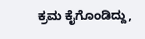ಕ್ರಮ ಕೈಗೊಂಡಿದ್ದು,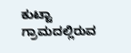ಕುಟ್ಟಾ ಗ್ರಾಮದಲ್ಲಿರುವ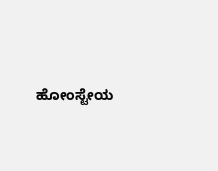ಹೋಂಸ್ಟೇಯ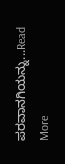ಪರವಾನಗಿಯನ್ನು...Read More